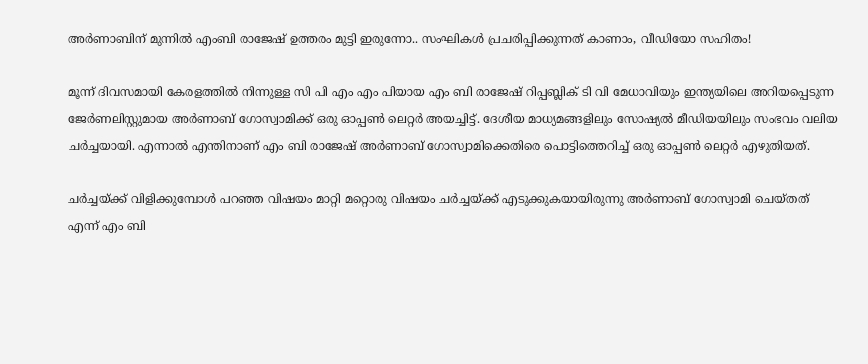അർണാബിന് മുന്നിൽ എംബി രാജേഷ് ഉത്തരം മുട്ടി ഇരുന്നോ.. സംഘികൾ പ്രചരിപ്പിക്കുന്നത് കാണാം, വീഡിയോ സഹിതം!

മൂന്ന് ദിവസമായി കേരളത്തിൽ നിന്നുള്ള സി പി എം എം പിയായ എം ബി രാജേഷ് റിപ്പബ്ലിക് ടി വി മേധാവിയും ഇന്ത്യയിലെ അറിയപ്പെടുന്ന ജേർണലിസ്റ്റുമായ അർണാബ് ഗോസ്വാമിക്ക് ഒരു ഓപ്പൺ ലെറ്റർ അയച്ചിട്ട്. ദേശീയ മാധ്യമങ്ങളിലും സോഷ്യൽ മീഡിയയിലും സംഭവം വലിയ ചർച്ചയായി. എന്നാൽ എന്തിനാണ് എം ബി രാജേഷ് അർണാബ് ഗോസ്വാമിക്കെതിരെ പൊട്ടിത്തെറിച്ച് ഒരു ഓപ്പൺ ലെറ്റർ എഴുതിയത്.

ചർച്ചയ്ക്ക് വിളിക്കുമ്പോൾ പറഞ്ഞ വിഷയം മാറ്റി മറ്റൊരു വിഷയം ചർച്ചയ്ക്ക് എടുക്കുകയായിരുന്നു അർണാബ് ഗോസ്വാമി ചെയ്തത് എന്ന് എം ബി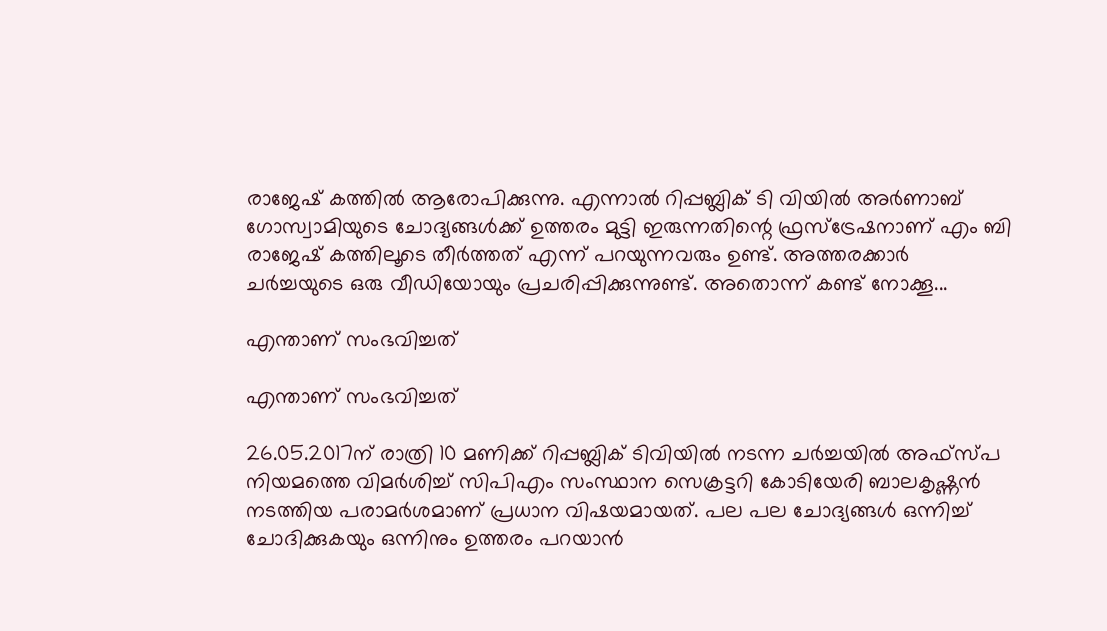രാജേഷ് കത്തിൽ ആരോപിക്കുന്നു. എന്നാൽ റിപ്പബ്ലിക് ടി വിയിൽ അർണാബ് ഗോസ്വാമിയുടെ ചോദ്യങ്ങൾക്ക് ഉത്തരം മുട്ടി ഇരുന്നതിന്റെ ഫ്രസ്ട്രേഷനാണ് എം ബി രാജേഷ് കത്തിലൂടെ തീർത്തത് എന്ന് പറയുന്നവരും ഉണ്ട്. അത്തരക്കാർ ചർച്ചയുടെ ഒരു വീഡിയോയും പ്രചരിപ്പിക്കുന്നുണ്ട്. അതൊന്ന് കണ്ട് നോക്കൂ...

എന്താണ് സംഭവിച്ചത്

എന്താണ് സംഭവിച്ചത്

26.05.2017ന് രാത്രി 10 മണിക്ക് റിപ്പബ്ലിക് ടിവിയിൽ നടന്ന ചർച്ചയിൽ അഫ്‌സ്പ നിയമത്തെ വിമര്‍ശിച്ച് സിപിഎം സംസ്ഥാന സെക്രട്ടറി കോടിയേരി ബാലകൃഷ്ണന്‍ നടത്തിയ പരാമര്‍ശമാണ് പ്രധാന വിഷയമായത്. പല പല ചോദ്യങ്ങൾ ഒന്നിച്ച് ചോദിക്കുകയും ഒന്നിനും ഉത്തരം പറയാൻ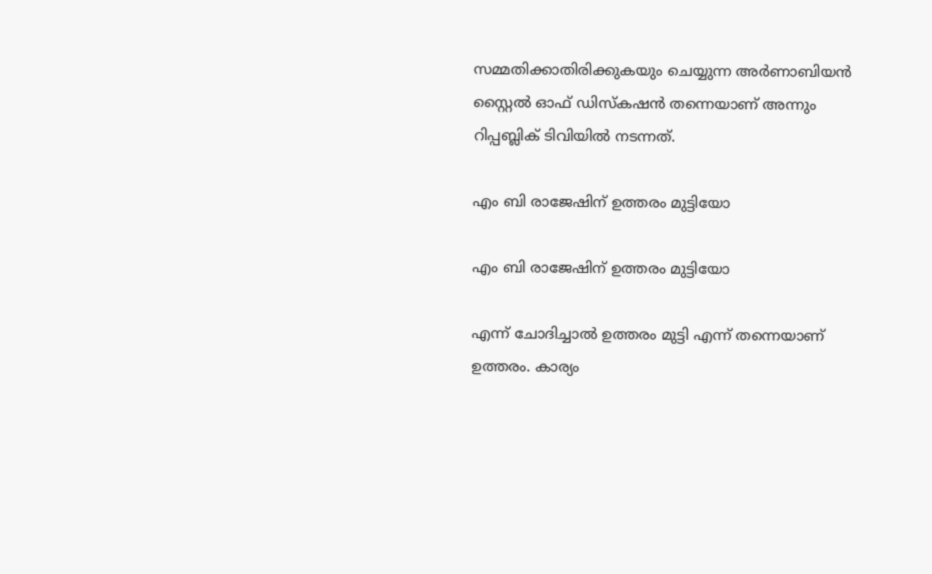സമ്മതിക്കാതിരിക്കുകയും ചെയ്യുന്ന അർണാബിയന്‍ സ്റ്റൈൽ ഓഫ് ഡിസ്കഷൻ തന്നെയാണ് അന്നും റിപ്പബ്ലിക് ടിവിയിൽ നടന്നത്.

എം ബി രാജേഷിന് ഉത്തരം മുട്ടിയോ

എം ബി രാജേഷിന് ഉത്തരം മുട്ടിയോ

എന്ന് ചോദിച്ചാൽ ഉത്തരം മുട്ടി എന്ന് തന്നെയാണ് ഉത്തരം. കാര്യം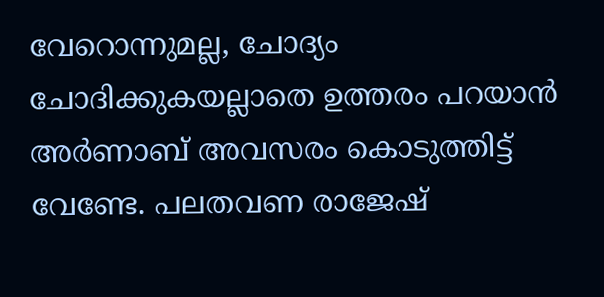വേറൊന്നുമല്ല, ചോദ്യം ചോദിക്കുകയല്ലാതെ ഉത്തരം പറയാൻ‌ അർണാബ് അവസരം കൊടുത്തിട്ട് വേണ്ടേ. പലതവണ രാജേഷ്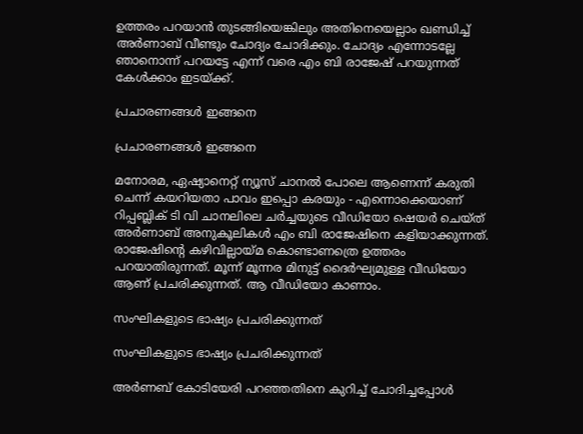ഉത്തരം പറയാൻ തുടങ്ങിയെങ്കിലും അതിനെയെല്ലാം ഖണ്ഡിച്ച് അർണാബ് വീണ്ടും ചോദ്യം ചോദിക്കും. ചോദ്യം എന്നോടല്ലേ ഞാനൊന്ന് പറയട്ടേ എന്ന് വരെ എം ബി രാജേഷ് പറയുന്നത് കേൾക്കാം ഇടയ്ക്ക്.

പ്രചാരണങ്ങൾ ഇങ്ങനെ

പ്രചാരണങ്ങൾ ഇങ്ങനെ

മനോരമ, ഏഷ്യാനെറ്റ് ന്യൂസ് ചാനൽ പോലെ ആണെന്ന് കരുതി ചെന്ന് കയറിയതാ പാവം ഇപ്പൊ കരയും - എന്നൊക്കെയാണ് റിപ്പബ്ലിക് ടി വി ചാനലിലെ ചർച്ചയുടെ വീഡിയോ ഷെയർ ചെയ്ത് അർണാബ് അനുകൂലികൾ എം ബി രാജേഷിനെ കളിയാക്കുന്നത്. രാജേഷിന്റെ കഴിവില്ലായ്മ കൊണ്ടാണത്രെ ഉത്തരം പറയാതിരുന്നത്. മൂന്ന് മൂന്നര മിനുട്ട് ദൈർഘ്യമുള്ള വീഡിയോ ആണ് പ്രചരിക്കുന്നത്. ആ വീഡിയോ കാണാം.

സംഘികളുടെ ഭാഷ്യം പ്രചരിക്കുന്നത്

സംഘികളുടെ ഭാഷ്യം പ്രചരിക്കുന്നത്

അർണബ് കോടിയേരി പറഞ്ഞതിനെ കുറിച്ച് ചോദിച്ചപ്പോൾ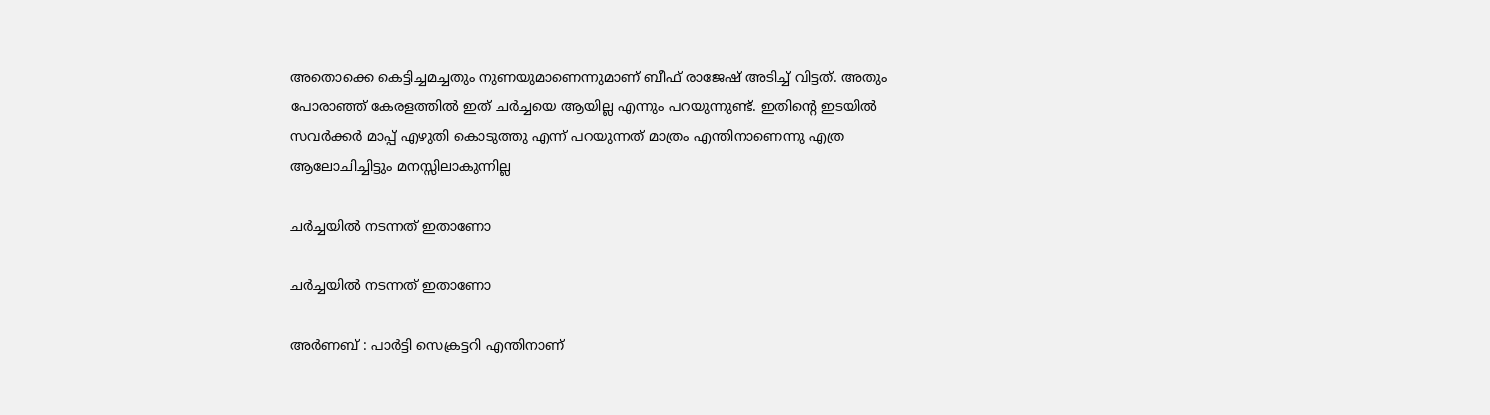അതൊക്കെ കെട്ടിച്ചമച്ചതും നുണയുമാണെന്നുമാണ് ബീഫ് രാജേഷ് അടിച്ച് വിട്ടത്. അതും പോരാഞ്ഞ് കേരളത്തിൽ ഇത് ചർച്ചയെ ആയില്ല എന്നും പറയുന്നുണ്ട്. ഇതിന്റെ ഇടയിൽ സവർക്കർ മാപ്പ് എഴുതി കൊടുത്തു എന്ന് പറയുന്നത് മാത്രം എന്തിനാണെന്നു എത്ര ആലോചിച്ചിട്ടും മനസ്സിലാകുന്നില്ല

ചർച്ചയിൽ നടന്നത് ഇതാണോ

ചർച്ചയിൽ നടന്നത് ഇതാണോ

അർണബ് : പാർട്ടി സെക്രട്ടറി എന്തിനാണ്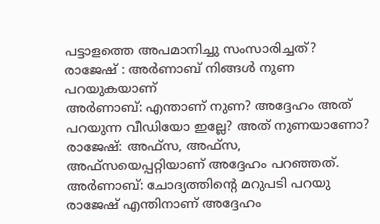പട്ടാളത്തെ അപമാനിച്ചു സംസാരിച്ചത്?
രാജേഷ് : അർണാബ് നിങ്ങൾ നുണ പറയുകയാണ്
അർണാബ്: എന്താണ് നുണ? അദ്ദേഹം അത് പറയുന്ന വീഡിയോ ഇല്ലേ? അത് നുണയാണോ?
രാജേഷ്: അഫ്സ, അഫ്സ, അഫ്സയെപ്പറ്റിയാണ് അദ്ദേഹം പറഞ്ഞത്.
അർണാബ്: ചോദ്യത്തിന്റെ മറുപടി പറയു രാജേഷ് എന്തിനാണ് അദ്ദേഹം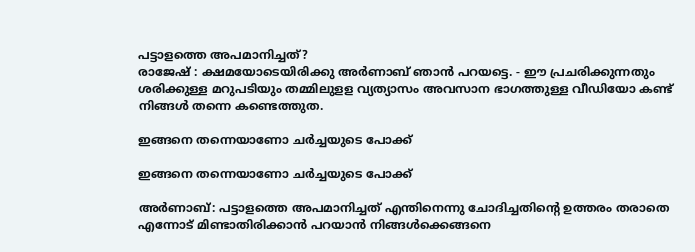പട്ടാളത്തെ അപമാനിച്ചത്?
രാജേഷ് : ക്ഷമയോടെയിരിക്കു അർണാബ് ഞാൻ പറയട്ടെ. - ഈ പ്രചരിക്കുന്നതും ശരിക്കുള്ള മറുപടിയും തമ്മിലുളള വ്യത്യാസം അവസാന ഭാഗത്തുള്ള വീഡിയോ കണ്ട് നിങ്ങൾ തന്നെ കണ്ടെത്തുത.

ഇങ്ങനെ തന്നെയാണോ ചർച്ചയുടെ പോക്ക്

ഇങ്ങനെ തന്നെയാണോ ചർച്ചയുടെ പോക്ക്

അർണാബ്: പട്ടാളത്തെ അപമാനിച്ചത് എന്തിനെന്നു ചോദിച്ചതിന്റെ ഉത്തരം തരാതെ എന്നോട് മിണ്ടാതിരിക്കാൻ പറയാൻ നിങ്ങൾക്കെങ്ങനെ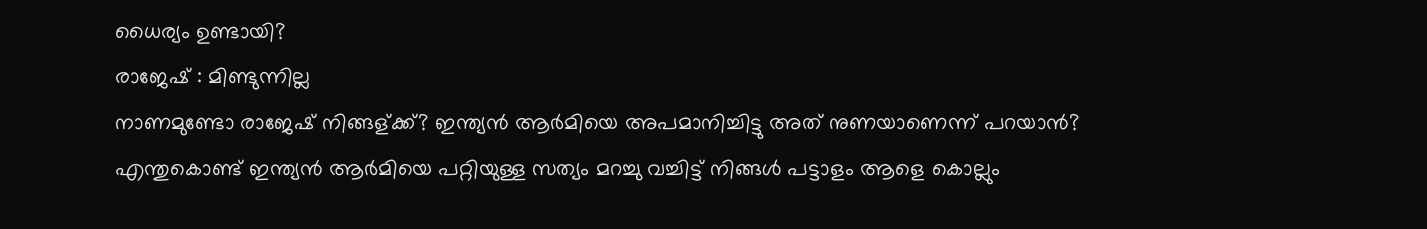ധൈര്യം ഉണ്ടായി?
രാജേഷ് : മിണ്ടുന്നില്ല
നാണമുണ്ടോ രാജേഷ് നിങ്ങള്ക്ക്? ഇന്ത്യൻ ആർമിയെ അപമാനിച്ചിട്ടു അത് നുണയാണെന്ന് പറയാൻ? എന്തുകൊണ്ട് ഇന്ത്യൻ ആർമിയെ പറ്റിയുള്ള സത്യം മറച്ചു വച്ചിട്ട് നിങ്ങൾ പട്ടാളം ആളെ കൊല്ലും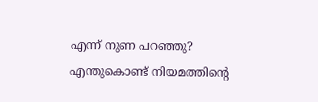എന്ന് നുണ പറഞ്ഞു?
എന്തുകൊണ്ട് നിയമത്തിന്റെ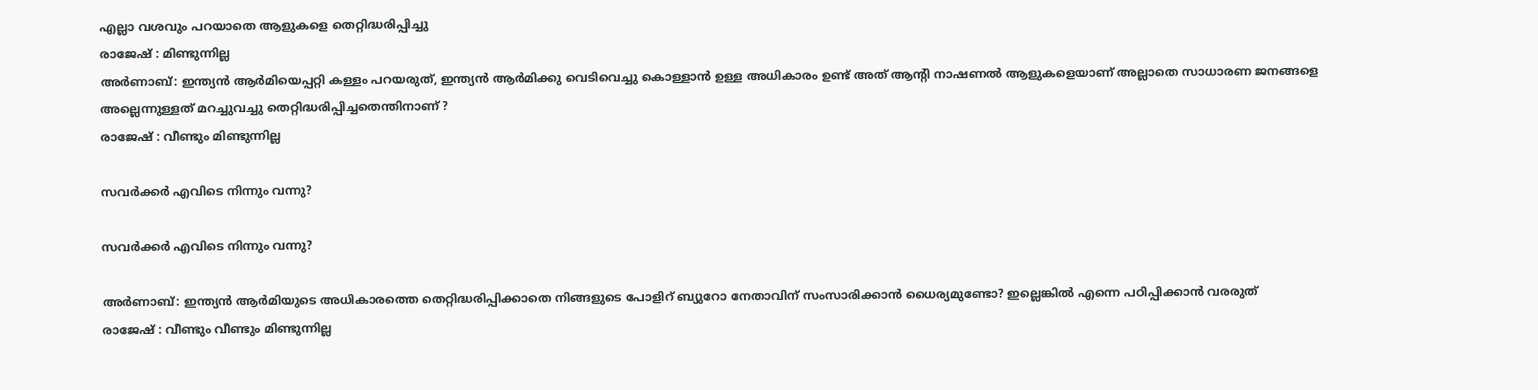എല്ലാ വശവും പറയാതെ ആളുകളെ തെറ്റിദ്ധരിപ്പിച്ചു
രാജേഷ് : മിണ്ടുന്നില്ല
അർണാബ്: ഇന്ത്യൻ ആർമിയെപ്പറ്റി കള്ളം പറയരുത്, ഇന്ത്യൻ ആർമിക്കു വെടിവെച്ചു കൊള്ളാൻ ഉള്ള അധികാരം ഉണ്ട് അത് ആന്റി നാഷണൽ ആളുകളെയാണ് അല്ലാതെ സാധാരണ ജനങ്ങളെ അല്ലെന്നുള്ളത് മറച്ചുവച്ചു തെറ്റിദ്ധരിപ്പിച്ചതെന്തിനാണ് ?
രാജേഷ് : വീണ്ടും മിണ്ടുന്നില്ല

സവർക്കർ എവിടെ നിന്നും വന്നു?

സവർക്കർ എവിടെ നിന്നും വന്നു?

അർണാബ്: ഇന്ത്യൻ ആർമിയുടെ അധികാരത്തെ തെറ്റിദ്ധരിപ്പിക്കാതെ നിങ്ങളുടെ പോളിറ് ബ്യുറോ നേതാവിന് സംസാരിക്കാൻ ധൈര്യമുണ്ടോ? ഇല്ലെങ്കിൽ എന്നെ പഠിപ്പിക്കാൻ വരരുത്
രാജേഷ് : വീണ്ടും വീണ്ടും മിണ്ടുന്നില്ല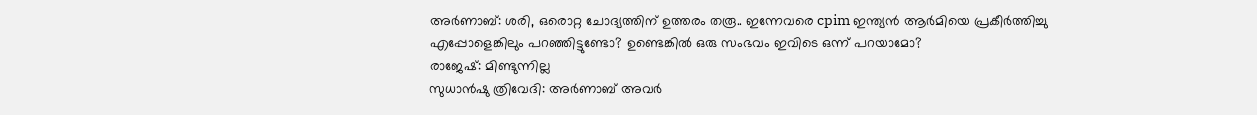അർണാബ്: ശരി, ഒരൊറ്റ ചോദ്യത്തിന് ഉത്തരം തരൂ.. ഇന്നേവരെ cpim ഇന്ത്യൻ ആർമിയെ പ്രകീർത്തിച്ചു എപ്പോളെങ്കിലും പറഞ്ഞിട്ടുണ്ടോ? ഉണ്ടെങ്കിൽ ഒരു സംഭവം ഇവിടെ ഒന്ന് പറയാമോ?
രാജേഷ്: മിണ്ടുന്നില്ല
സുധാൻഷു ത്രിവേദി: അർണാബ് അവർ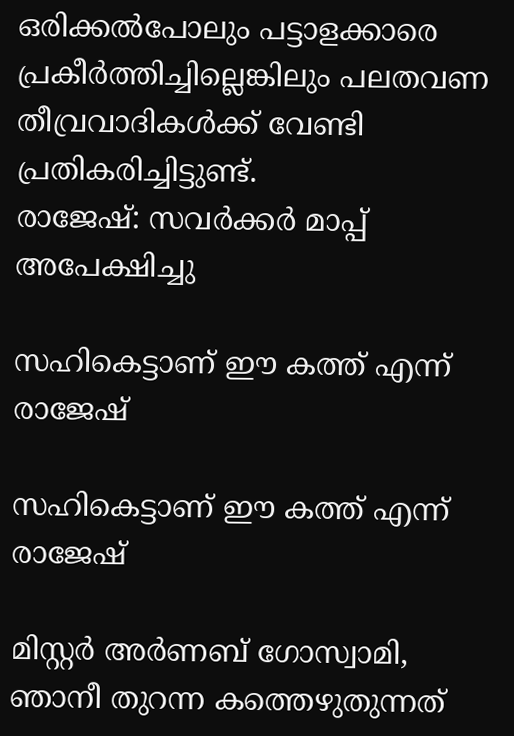ഒരിക്കൽപോലും പട്ടാളക്കാരെ പ്രകീർത്തിച്ചില്ലെങ്കിലും പലതവണ തീവ്രവാദികൾക്ക് വേണ്ടി പ്രതികരിച്ചിട്ടുണ്ട്.
രാജേഷ്: സവർക്കർ മാപ്പ് അപേക്ഷിച്ചു

സഹികെട്ടാണ് ഈ കത്ത് എന്ന് രാജേഷ്

സഹികെട്ടാണ് ഈ കത്ത് എന്ന് രാജേഷ്

മിസ്റ്റര്‍ അര്‍ണബ് ഗോസ്വാമി, ഞാനീ തുറന്ന കത്തെഴുതുന്നത്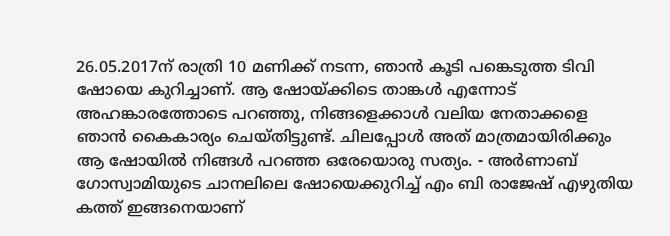26.05.2017ന് രാത്രി 10 മണിക്ക് നടന്ന, ഞാന്‍ കൂടി പങ്കെടുത്ത ടിവി ഷോയെ കുറിച്ചാണ്. ആ ഷോയ്ക്കിടെ താങ്കള്‍ എന്നോട് അഹങ്കാരത്തോടെ പറഞ്ഞു, നിങ്ങളെക്കാള്‍ വലിയ നേതാക്കളെ ഞാന്‍ കൈകാര്യം ചെയ്തിട്ടുണ്ട്. ചിലപ്പോള്‍ അത് മാത്രമായിരിക്കും ആ ഷോയില്‍ നിങ്ങള്‍ പറഞ്ഞ ഒരേയൊരു സത്യം. - അർണാബ് ഗോസ്വാമിയുടെ ചാനലിലെ ഷോയെക്കുറിച്ച് എം ബി രാജേഷ് എഴുതിയ കത്ത് ഇങ്ങനെയാണ്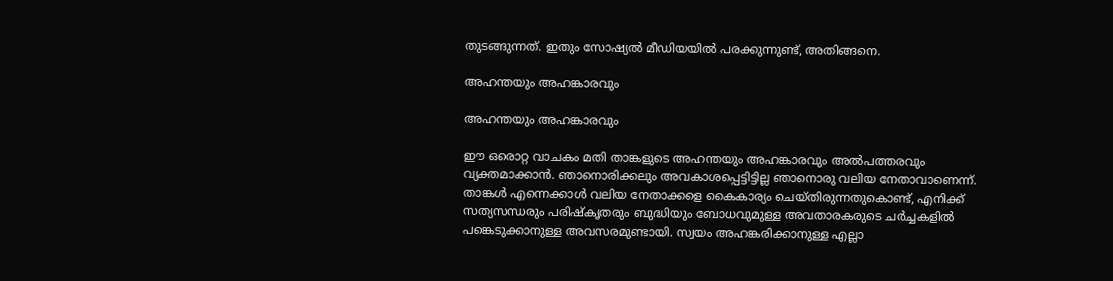തുടങ്ങുന്നത്. ഇതും സോഷ്യൽ മീഡിയയിൽ പരക്കുന്നുണ്ട്, അതിങ്ങനെ.

അഹന്തയും അഹങ്കാരവും

അഹന്തയും അഹങ്കാരവും

ഈ ഒരൊറ്റ വാചകം മതി താങ്കളുടെ അഹന്തയും അഹങ്കാരവും അല്‍പത്തരവും വ്യക്തമാക്കാന്‍. ഞാനൊരിക്കലും അവകാശപ്പെട്ടിട്ടില്ല ഞാനൊരു വലിയ നേതാവാണെന്ന്. താങ്കള്‍ എന്നെക്കാള്‍ വലിയ നേതാക്കളെ കൈകാര്യം ചെയ്തിരുന്നതുകൊണ്ട്, എനിക്ക് സത്യസന്ധരും പരിഷ്‌കൃതരും ബുദ്ധിയും ബോധവുമുള്ള അവതാരകരുടെ ചര്‍ച്ചകളില്‍ പങ്കെടുക്കാനുള്ള അവസരമുണ്ടായി. സ്വയം അഹങ്കരിക്കാനുള്ള എല്ലാ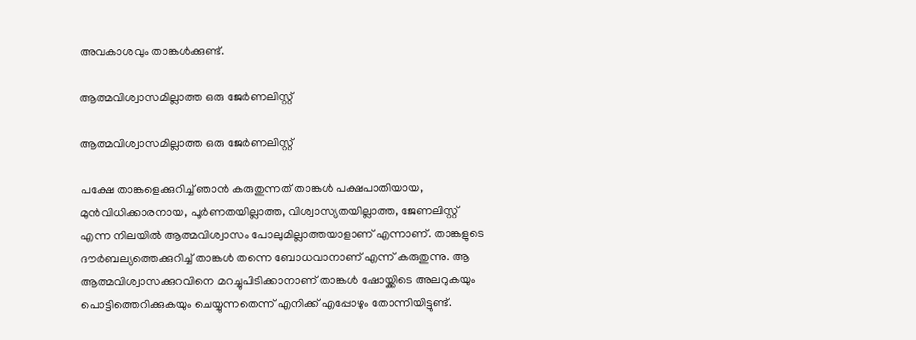അവകാശവും താങ്കള്‍ക്കുണ്ട്.

ആത്മവിശ്വാസമില്ലാത്ത ഒരു ജേര്‍ണലിസ്റ്റ്

ആത്മവിശ്വാസമില്ലാത്ത ഒരു ജേര്‍ണലിസ്റ്റ്

പക്ഷേ താങ്കളെക്കുറിച്ച് ഞാന്‍ കരുതുന്നത് താങ്കള്‍ പക്ഷപാതിയായ, മുന്‍വിധിക്കാരനായ, പൂര്‍ണതയില്ലാത്ത, വിശ്വാസ്യതയില്ലാത്ത, ജേണലിസ്റ്റ് എന്ന നിലയില്‍ ആത്മവിശ്വാസം പോലുമില്ലാത്തയാളാണ് എന്നാണ്. താങ്കളുടെ ദൗര്‍ബല്യത്തെക്കുറിച്ച് താങ്കള്‍ തന്നെ ബോധവാനാണ് എന്ന് കരുതുന്നു. ആ ആത്മവിശ്വാസക്കുറവിനെ മറച്ചുപിടിക്കാനാണ് താങ്കള്‍ ഷോയ്ക്കിടെ അലറുകയും പൊട്ടിത്തെറിക്കുകയും ചെയ്യുന്നതെന്ന് എനിക്ക് എപ്പോഴും തോന്നിയിട്ടുണ്ട്.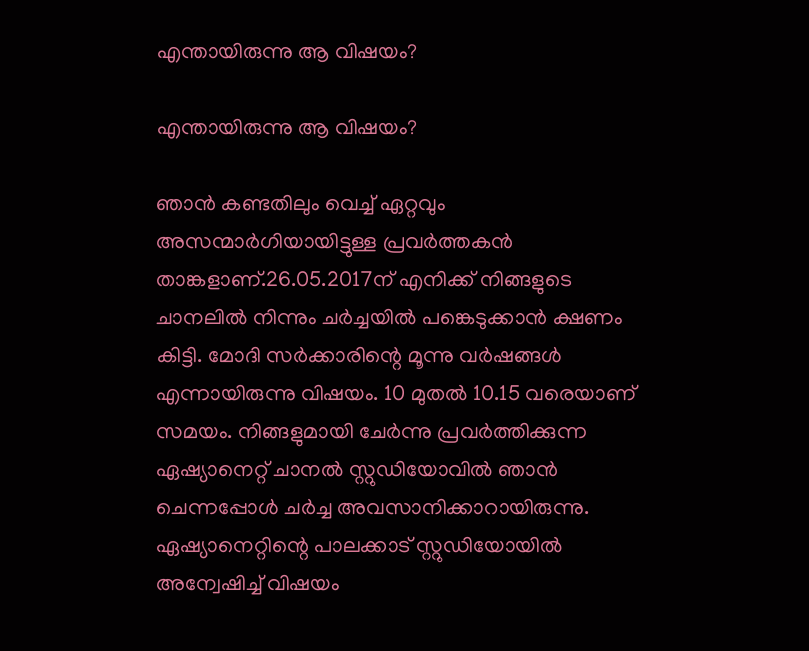എന്തായിരുന്നു ആ വിഷയം?

എന്തായിരുന്നു ആ വിഷയം?

ഞാന്‍ കണ്ടതിലും വെച്ച് ഏറ്റവും അസന്മാര്‍ഗിയായിട്ടുള്ള പ്രവര്‍ത്തകന്‍ താങ്കളാണ്.26.05.2017ന് എനിക്ക് നിങ്ങളുടെ ചാനലില്‍ നിന്നും ചര്‍ച്ചയില്‍ പങ്കെടുക്കാന്‍ ക്ഷണം കിട്ടി. മോദി സര്‍ക്കാരിന്റെ മൂന്നു വര്‍ഷങ്ങള്‍ എന്നായിരുന്നു വിഷയം. 10 മുതല്‍ 10.15 വരെയാണ് സമയം. നിങ്ങളുമായി ചേര്‍ന്നു പ്രവര്‍ത്തിക്കുന്ന ഏഷ്യാനെറ്റ് ചാനല്‍ സ്റ്റുഡിയോവില്‍ ഞാന്‍ ചെന്നപ്പോള്‍ ചര്‍ച്ച അവസാനിക്കാറായിരുന്നു. ഏഷ്യാനെറ്റിന്റെ പാലക്കാട് സ്റ്റുഡിയോയില്‍ അന്വേഷിച്ച് വിഷയം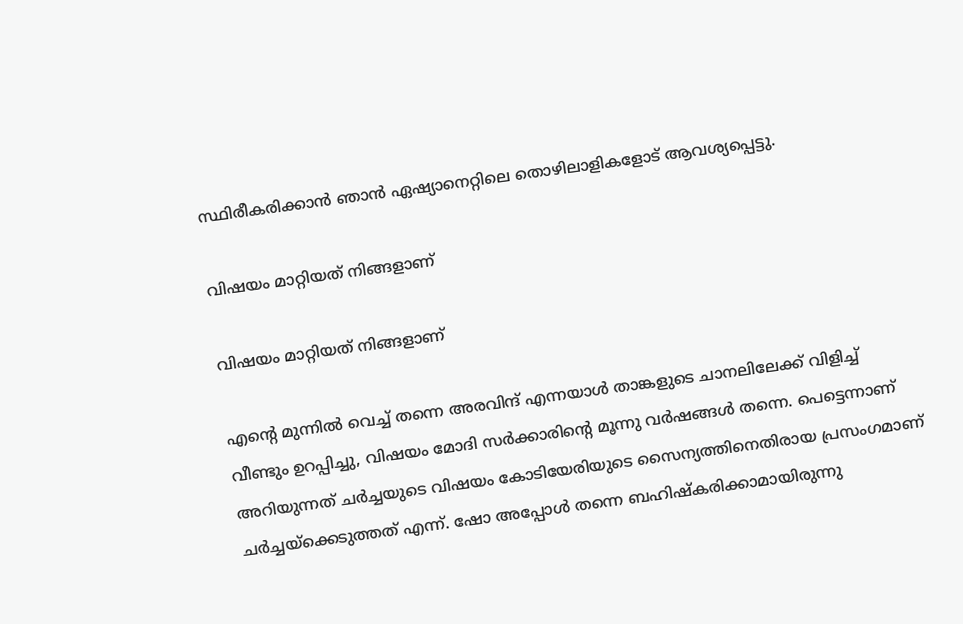സ്ഥിരീകരിക്കാന്‍ ഞാന്‍ ഏഷ്യാനെറ്റിലെ തൊഴിലാളികളോട് ആവശ്യപ്പെട്ടു.

വിഷയം മാറ്റിയത് നിങ്ങളാണ്

വിഷയം മാറ്റിയത് നിങ്ങളാണ്

എന്റെ മുന്നില്‍ വെച്ച് തന്നെ അരവിന്ദ് എന്നയാള്‍ താങ്കളുടെ ചാനലിലേക്ക് വിളിച്ച് വീണ്ടും ഉറപ്പിച്ചു, വിഷയം മോദി സര്‍ക്കാരിന്റെ മൂന്നു വര്‍ഷങ്ങള്‍ തന്നെ. പെട്ടെന്നാണ് അറിയുന്നത് ചര്‍ച്ചയുടെ വിഷയം കോടിയേരിയുടെ സൈന്യത്തിനെതിരായ പ്രസംഗമാണ് ചര്‍ച്ചയ്‌ക്കെടുത്തത് എന്ന്. ഷോ അപ്പോള്‍ തന്നെ ബഹിഷ്‌കരിക്കാമായിരുന്നു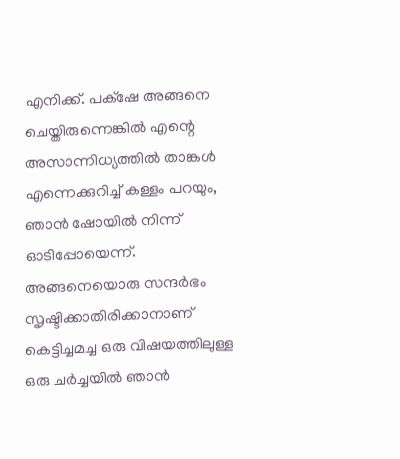എനിക്ക്. പക്‌ഷേ അങ്ങനെ ചെയ്തിരുന്നെങ്കില്‍ എന്റെ അസാന്നിധ്യത്തില്‍ താങ്കള്‍ എന്നെക്കുറിച്ച് കള്ളം പറയും, ഞാന്‍ ഷോയില്‍ നിന്ന് ഓടിപ്പോയെന്ന്. അങ്ങനെയൊരു സന്ദര്‍ഭം സൃഷ്ടിക്കാതിരിക്കാനാണ് കെട്ടിച്ചമച്ച ഒരു വിഷയത്തിലുള്ള ഒരു ചര്‍ച്ചയില്‍ ഞാന്‍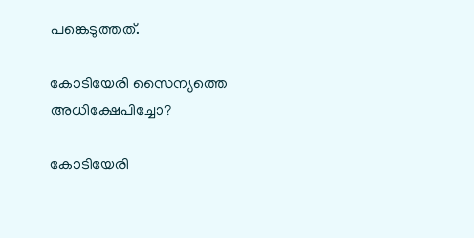പങ്കെടുത്തത്.

കോടിയേരി സൈന്യത്തെ അധിക്ഷേപിച്ചോ?

കോടിയേരി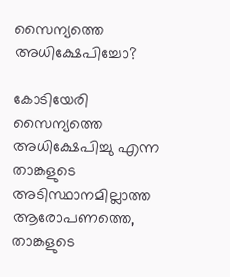സൈന്യത്തെ അധിക്ഷേപിച്ചോ?

കോടിയേരി സൈന്യത്തെ അധിക്ഷേപിച്ചു എന്ന താങ്കളുടെ അടിസ്ഥാനമില്ലാത്ത ആരോപണത്തെ, താങ്കളുടെ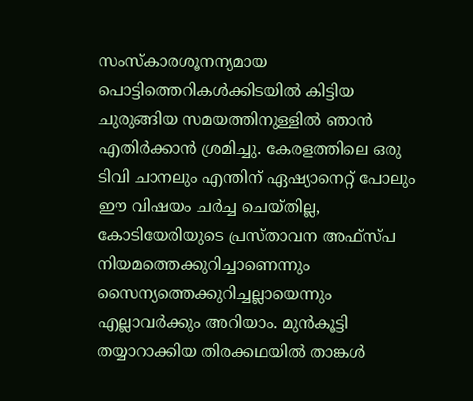സംസ്‌കാരശൂനന്യമായ പൊട്ടിത്തെറികള്‍ക്കിടയില്‍ കിട്ടിയ ചുരുങ്ങിയ സമയത്തിനുള്ളില്‍ ഞാന്‍ എതിര്‍ക്കാന്‍ ശ്രമിച്ചു. കേരളത്തിലെ ഒരു ടിവി ചാനലും എന്തിന് ഏഷ്യാനെറ്റ് പോലും ഈ വിഷയം ചര്‍ച്ച ചെയ്തില്ല, കോടിയേരിയുടെ പ്രസ്താവന അഫ്‌സ്പ നിയമത്തെക്കുറിച്ചാണെന്നും സൈന്യത്തെക്കുറിച്ചല്ലായെന്നും എല്ലാവര്‍ക്കും അറിയാം. മുന്‍കൂട്ടി തയ്യാറാക്കിയ തിരക്കഥയില്‍ താങ്കള്‍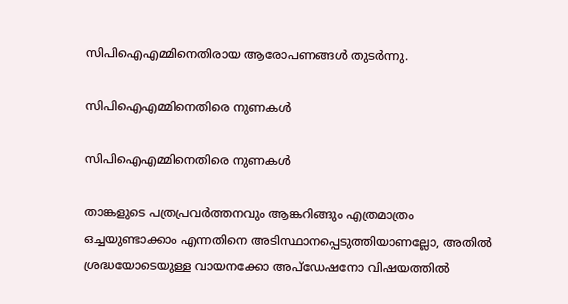സിപിഐഎമ്മിനെതിരായ ആരോപണങ്ങള്‍ തുടര്‍ന്നു.

സിപിഐഎമ്മിനെതിരെ നുണകള്‍

സിപിഐഎമ്മിനെതിരെ നുണകള്‍

താങ്കളുടെ പത്രപ്രവര്‍ത്തനവും ആങ്കറിങ്ങും എത്രമാത്രം ഒച്ചയുണ്ടാക്കാം എന്നതിനെ അടിസ്ഥാനപ്പെടുത്തിയാണല്ലോ, അതില്‍ ശ്രദ്ധയോടെയുള്ള വായനക്കോ അപ്‌ഡേഷനോ വിഷയത്തില്‍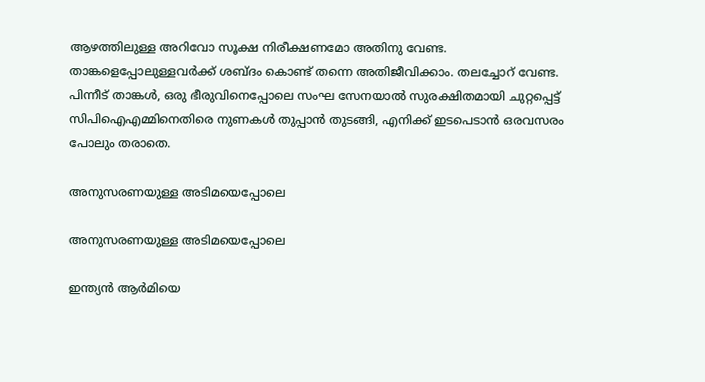ആഴത്തിലുള്ള അറിവോ സൂക്ഷ നിരീക്ഷണമോ അതിനു വേണ്ട. താങ്കളെപ്പോലുള്ളവര്‍ക്ക് ശബ്ദം കൊണ്ട് തന്നെ അതിജീവിക്കാം. തലച്ചോറ് വേണ്ട. പിന്നീട് താങ്കള്‍, ഒരു ഭീരുവിനെപ്പോലെ സംഘ സേനയാല്‍ സുരക്ഷിതമായി ചുറ്റപ്പെട്ട് സിപിഐഎമ്മിനെതിരെ നുണകള്‍ തുപ്പാന്‍ തുടങ്ങി, എനിക്ക് ഇടപെടാന്‍ ഒരവസരം പോലും തരാതെ.

അനുസരണയുള്ള അടിമയെപ്പോലെ

അനുസരണയുള്ള അടിമയെപ്പോലെ

ഇന്ത്യന്‍ ആര്‍മിയെ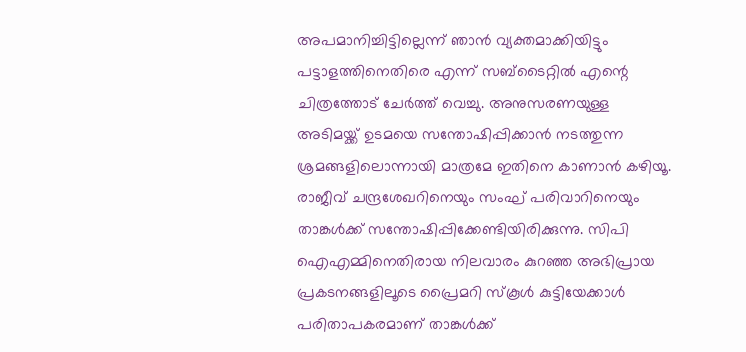അപമാനിച്ചിട്ടില്ലെന്ന് ഞാന്‍ വ്യക്തമാക്കിയിട്ടും പട്ടാളത്തിനെതിരെ എന്ന് സബ്‌ടൈറ്റില്‍ എന്റെ ചിത്രത്തോട് ചേര്‍ത്ത് വെച്ചു. അനുസരണയുള്ള അടിമയ്ക്ക് ഉടമയെ സന്തോഷിപ്പിക്കാന്‍ നടത്തുന്ന ശ്രമങ്ങളിലൊന്നായി മാത്രമേ ഇതിനെ കാണാന്‍ കഴിയൂ. രാജീവ് ചന്ദ്രശേഖറിനെയും സംഘ് പരിവാറിനെയും താങ്കള്‍ക്ക് സന്തോഷിപ്പിക്കേണ്ടിയിരിക്കുന്നു. സിപി ഐഎമ്മിനെതിരായ നിലവാരം കുറഞ്ഞ അഭിപ്രായ പ്രകടനങ്ങളിലൂടെ പ്രൈമറി സ്‌കൂള്‍ കുട്ടിയേക്കാള്‍ പരിതാപകരമാണ് താങ്കള്‍ക്ക്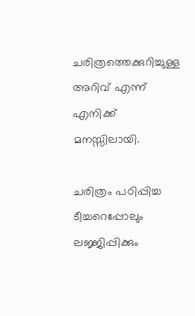ചരിത്രത്തെക്കുറിച്ചുള്ള അറിവ് എന്ന് എനിക്ക് മനസ്സിലായി.

ചരിത്രം പഠിപ്പിച്ച ടീച്ചറെപ്പോലും ലജ്ജിപ്പിക്കും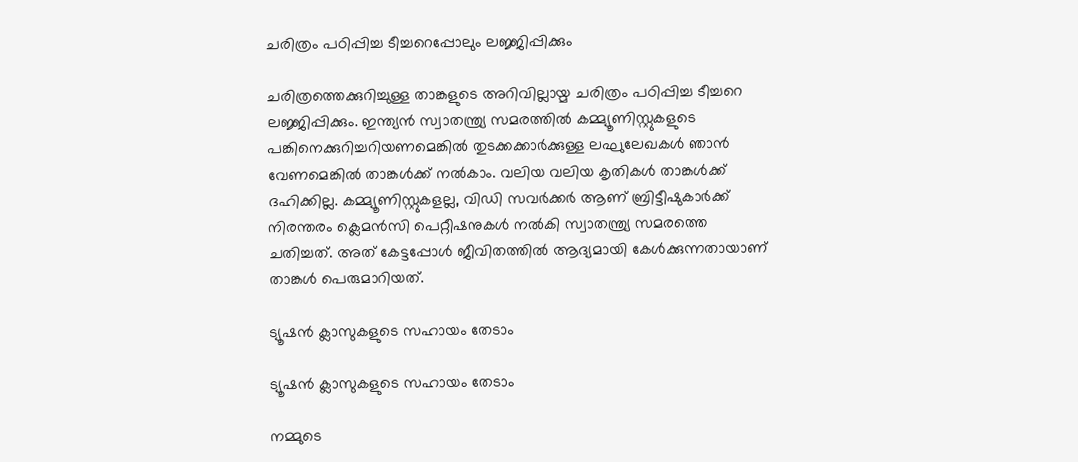ചരിത്രം പഠിപ്പിച്ച ടീച്ചറെപ്പോലും ലജ്ജിപ്പിക്കും

ചരിത്രത്തെക്കുറിച്ചുള്ള താങ്കളുടെ അറിവില്ലായ്മ ചരിത്രം പഠിപ്പിച്ച ടീച്ചറെ ലജ്ജിപ്പിക്കും. ഇന്ത്യന്‍ സ്വാതന്ത്ര്യ സമരത്തില്‍ കമ്മ്യൂണിസ്റ്റുകളുടെ പങ്കിനെക്കുറിച്ചറിയണമെങ്കില്‍ തുടക്കക്കാര്‍ക്കുള്ള ലഘുലേഖകള്‍ ഞാന്‍ വേണമെങ്കില്‍ താങ്കള്‍ക്ക് നല്‍കാം. വലിയ വലിയ കൃതികള്‍ താങ്കള്‍ക്ക് ദഹിക്കില്ല. കമ്മ്യൂണിസ്റ്റുകളല്ല, വിഡി സവര്‍ക്കര്‍ ആണ് ബ്രിട്ടീഷുകാര്‍ക്ക് നിരന്തരം ക്ലെമന്‍സി പെറ്റീഷനുകള്‍ നല്‍കി സ്വാതന്ത്ര്യ സമരത്തെ ചതിച്ചത്. അത് കേട്ടപ്പോള്‍ ജീവിതത്തില്‍ ആദ്യമായി കേള്‍ക്കുന്നതായാണ് താങ്കള്‍ പെരുമാറിയത്.

ട്യൂഷന്‍ ക്ലാസുകളുടെ സഹായം തേടാം

ട്യൂഷന്‍ ക്ലാസുകളുടെ സഹായം തേടാം

നമ്മുടെ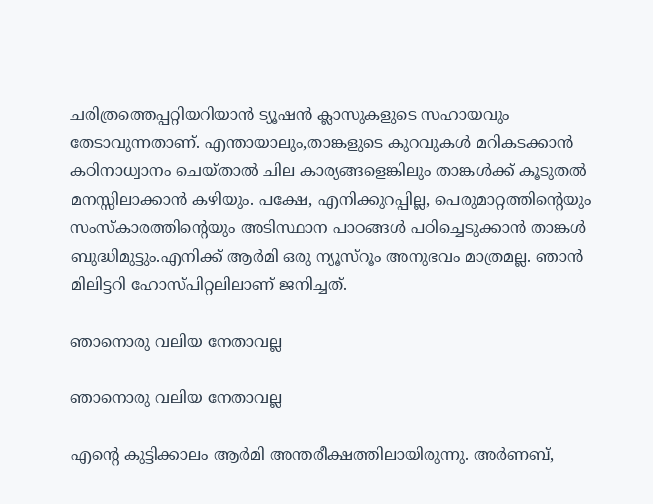ചരിത്രത്തെപ്പറ്റിയറിയാന്‍ ട്യൂഷന്‍ ക്ലാസുകളുടെ സഹായവും തേടാവുന്നതാണ്. എന്തായാലും,താങ്കളുടെ കുറവുകള്‍ മറികടക്കാന്‍ കഠിനാധ്വാനം ചെയ്താല്‍ ചില കാര്യങ്ങളെങ്കിലും താങ്കള്‍ക്ക് കൂടുതല്‍ മനസ്സിലാക്കാന്‍ കഴിയും. പക്ഷേ, എനിക്കുറപ്പില്ല, പെരുമാറ്റത്തിന്റെയും സംസ്‌കാരത്തിന്റെയും അടിസ്ഥാന പാഠങ്ങള്‍ പഠിച്ചെടുക്കാന്‍ താങ്കള്‍ ബുദ്ധിമുട്ടും.എനിക്ക് ആര്‍മി ഒരു ന്യൂസ്‌റൂം അനുഭവം മാത്രമല്ല. ഞാന്‍ മിലിട്ടറി ഹോസ്പിറ്റലിലാണ് ജനിച്ചത്.

ഞാനൊരു വലിയ നേതാവല്ല

ഞാനൊരു വലിയ നേതാവല്ല

എന്റെ കുട്ടിക്കാലം ആര്‍മി അന്തരീക്ഷത്തിലായിരുന്നു. അര്‍ണബ്,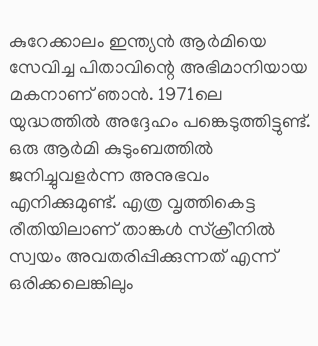കുറേക്കാലം ഇന്ത്യന്‍ ആര്‍മിയെ സേവിച്ച പിതാവിന്റെ അഭിമാനിയായ മകനാണ് ഞാന്‍. 1971ലെ യുദ്ധത്തില്‍ അദ്ദേഹം പങ്കെടുത്തിട്ടുണ്ട്. ഒരു ആര്‍മി കുടുംബത്തില്‍ ജനിച്ചുവളര്‍ന്ന അനുഭവം എനിക്കുമുണ്ട്. എത്ര വൃത്തികെട്ട രീതിയിലാണ് താങ്കള്‍ സ്‌ക്രീനില്‍ സ്വയം അവതരിപ്പിക്കുന്നത് എന്ന് ഒരിക്കലെങ്കിലും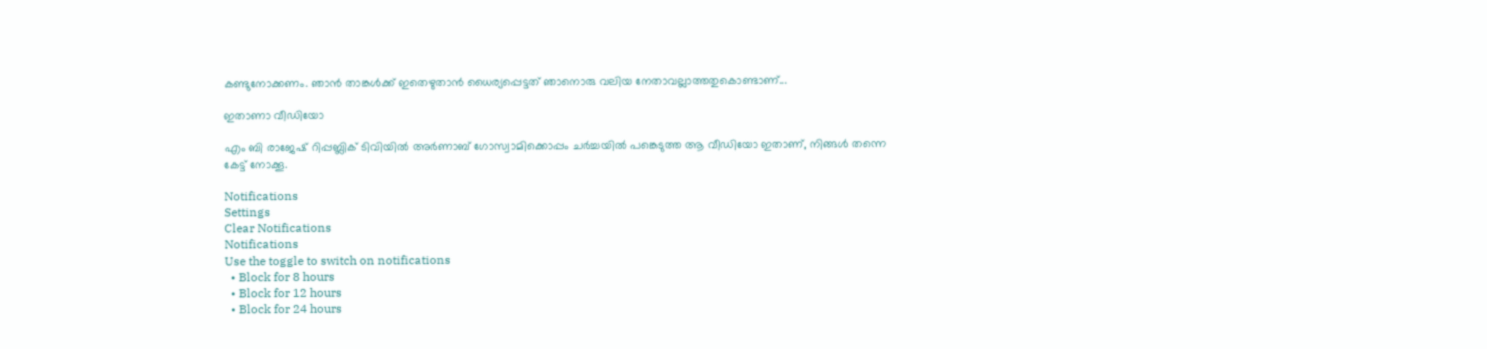കണ്ടുനോക്കണം. ഞാന്‍ താങ്കള്‍ക്ക് ഇതെഴുതാന്‍ ധൈര്യപ്പെട്ടത് ഞാനൊരു വലിയ നേതാവല്ലാത്തതുകൊണ്ടാണ്...

ഇതാണാ വീഡിയോ

എം ബി രാജേഷ് റിപ്പബ്ലിക് ടിവിയിൽ അർണാബ് ഗോസ്വാമിക്കൊപ്പം ചർച്ചയിൽ പങ്കെടുത്ത ആ വീഡിയോ ഇതാണ്, നിങ്ങൾ തന്നെ കേട്ട് നോക്കൂ.

Notifications
Settings
Clear Notifications
Notifications
Use the toggle to switch on notifications
  • Block for 8 hours
  • Block for 12 hours
  • Block for 24 hours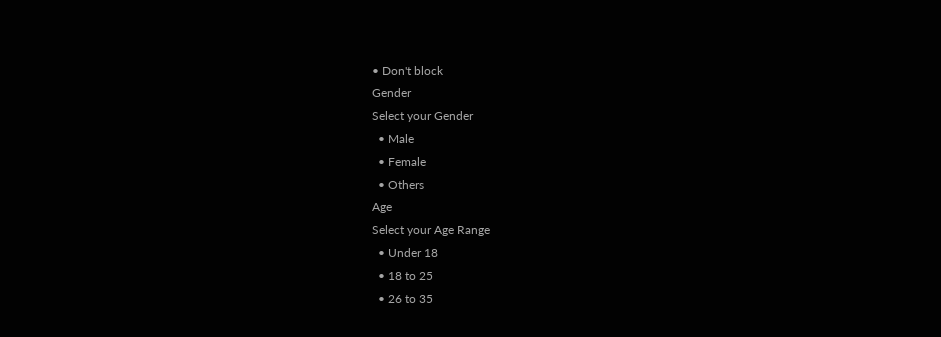• Don't block
Gender
Select your Gender
  • Male
  • Female
  • Others
Age
Select your Age Range
  • Under 18
  • 18 to 25
  • 26 to 35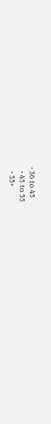• 36 to 45
  • 45 to 55
  • 55+